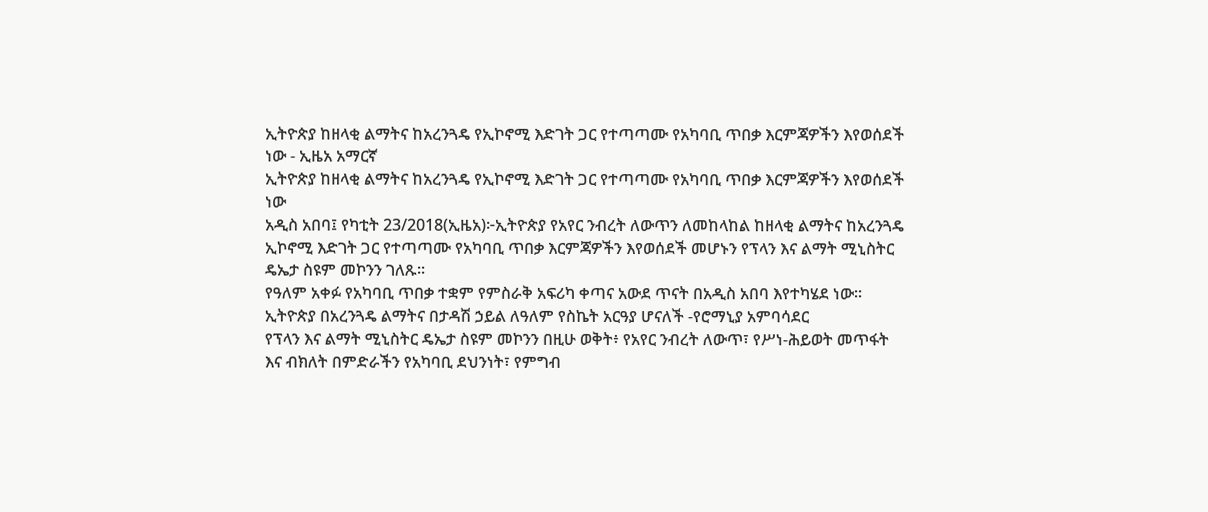ኢትዮጵያ ከዘላቂ ልማትና ከአረንጓዴ የኢኮኖሚ እድገት ጋር የተጣጣሙ የአካባቢ ጥበቃ እርምጃዎችን እየወሰደች ነው - ኢዜአ አማርኛ
ኢትዮጵያ ከዘላቂ ልማትና ከአረንጓዴ የኢኮኖሚ እድገት ጋር የተጣጣሙ የአካባቢ ጥበቃ እርምጃዎችን እየወሰደች ነው
አዲስ አበባ፤ የካቲት 23/2018(ኢዜአ)፦ኢትዮጵያ የአየር ንብረት ለውጥን ለመከላከል ከዘላቂ ልማትና ከአረንጓዴ ኢኮኖሚ እድገት ጋር የተጣጣሙ የአካባቢ ጥበቃ እርምጃዎችን እየወሰደች መሆኑን የፕላን እና ልማት ሚኒስትር ዴኤታ ስዩም መኮንን ገለጹ።
የዓለም አቀፉ የአካባቢ ጥበቃ ተቋም የምስራቅ አፍሪካ ቀጣና አውደ ጥናት በአዲስ አበባ እየተካሄደ ነው።
ኢትዮጵያ በአረንጓዴ ልማትና በታዳሽ ኃይል ለዓለም የስኬት አርዓያ ሆናለች -የሮማኒያ አምባሳደር
የፕላን እና ልማት ሚኒስትር ዴኤታ ስዩም መኮንን በዚሁ ወቅት፥ የአየር ንብረት ለውጥ፣ የሥነ-ሕይወት መጥፋት እና ብክለት በምድራችን የአካባቢ ደህንነት፣ የምግብ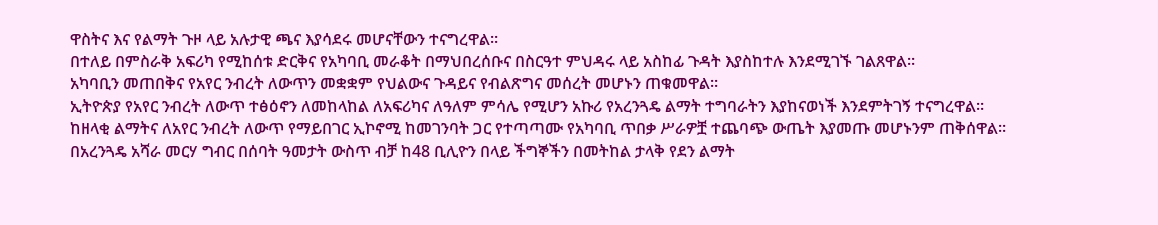ዋስትና እና የልማት ጉዞ ላይ አሉታዊ ጫና እያሳደሩ መሆናቸውን ተናግረዋል።
በተለይ በምስራቅ አፍሪካ የሚከሰቱ ድርቅና የአካባቢ መራቆት በማህበረሰቡና በስርዓተ ምህዳሩ ላይ አስከፊ ጉዳት እያስከተሉ እንደሚገኙ ገልጸዋል።
አካባቢን መጠበቅና የአየር ንብረት ለውጥን መቋቋም የህልውና ጉዳይና የብልጽግና መሰረት መሆኑን ጠቁመዋል።
ኢትዮጵያ የአየር ንብረት ለውጥ ተፅዕኖን ለመከላከል ለአፍሪካና ለዓለም ምሳሌ የሚሆን አኩሪ የአረንጓዴ ልማት ተግባራትን እያከናወነች እንደምትገኝ ተናግረዋል።
ከዘላቂ ልማትና ለአየር ንብረት ለውጥ የማይበገር ኢኮኖሚ ከመገንባት ጋር የተጣጣሙ የአካባቢ ጥበቃ ሥራዎቿ ተጨባጭ ውጤት እያመጡ መሆኑንም ጠቅሰዋል።
በአረንጓዴ አሻራ መርሃ ግብር በሰባት ዓመታት ውስጥ ብቻ ከ48 ቢሊዮን በላይ ችግኞችን በመትከል ታላቅ የደን ልማት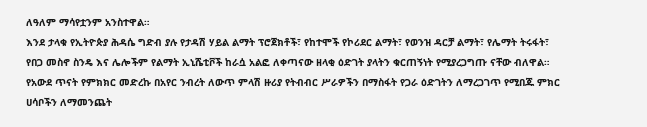ለዓለም ማሳየቷንም አንስተዋል።
እንደ ታላቁ የኢትዮጵያ ሕዳሴ ግድብ ያሉ የታዳሽ ሃይል ልማት ፕሮጀክቶች፣ የከተሞች የኮሪደር ልማት፣ የወንዝ ዳርቻ ልማት፣ የሌማት ትሩፋት፣ የበጋ መስኖ ስንዴ እና ሌሎችም የልማት ኢኒሼቲቮች ከራሷ አልፎ ለቀጣናው ዘላቂ ዕድገት ያላትን ቁርጠኝነት የሚያረጋግጡ ናቸው ብለዋል።
የአውደ ጥናት የምክክር መድረኩ በአየር ንብረት ለውጥ ምላሽ ዙሪያ የትብብር ሥራዎችን በማስፋት የጋራ ዕድገትን ለማረጋገጥ የሚበጁ ምክር ሀሳቦችን ለማመንጨት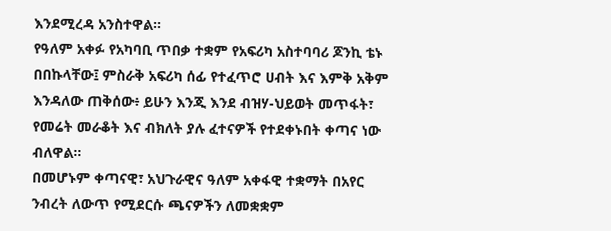እንደሚረዳ አንስተዋል።
የዓለም አቀፉ የአካባቢ ጥበቃ ተቋም የአፍሪካ አስተባባሪ ጆንኪ ቴኑ በበኩላቸው፤ ምስራቅ አፍሪካ ሰፊ የተፈጥሮ ሀብት እና እምቅ አቅም እንዳለው ጠቅሰው፥ ይሁን እንጂ እንደ ብዝሃ-ህይወት መጥፋት፣ የመሬት መራቆት እና ብክለት ያሉ ፈተናዎች የተደቀኑበት ቀጣና ነው ብለዋል።
በመሆኑም ቀጣናዊ፣ አህጉራዊና ዓለም አቀፋዊ ተቋማት በአየር ንብረት ለውጥ የሚደርሱ ጫናዎችን ለመቋቋም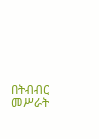በትብብር መሥራት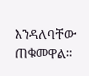እንዳለባቸው ጠቁመዋል።